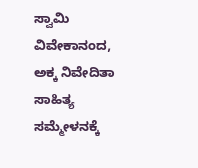ಸ್ವಾಮಿ ವಿವೇಕಾನಂದ, ಅಕ್ಕ ನಿವೇದಿತಾ ಸಾಹಿತ್ಯ ಸಮ್ಮೇಳನಕ್ಕೆ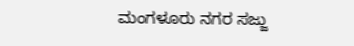ಮಂಗಳೂರು ನಗರ ಸಜ್ಜು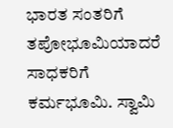ಭಾರತ ಸಂತರಿಗೆ ತಪೋಭೂಮಿಯಾದರೆ ಸಾಧಕರಿಗೆ ಕರ್ಮಭೂಮಿ. ಸ್ವಾಮಿ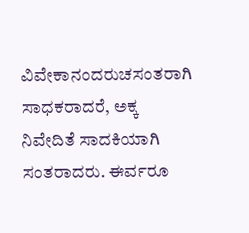ವಿವೇಕಾನಂದರುಚಸಂತರಾಗಿ ಸಾಧಕರಾದರೆ, ಅಕ್ಕ ನಿವೇದಿತೆ ಸಾದಕಿಯಾಗಿ ಸಂತರಾದರು. ಈರ್ವರೂ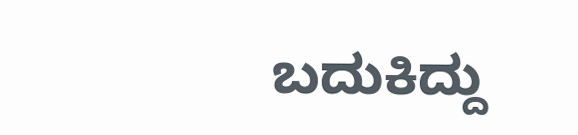ಬದುಕಿದ್ದು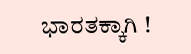ಭಾರತಕ್ಕಾಗಿ !